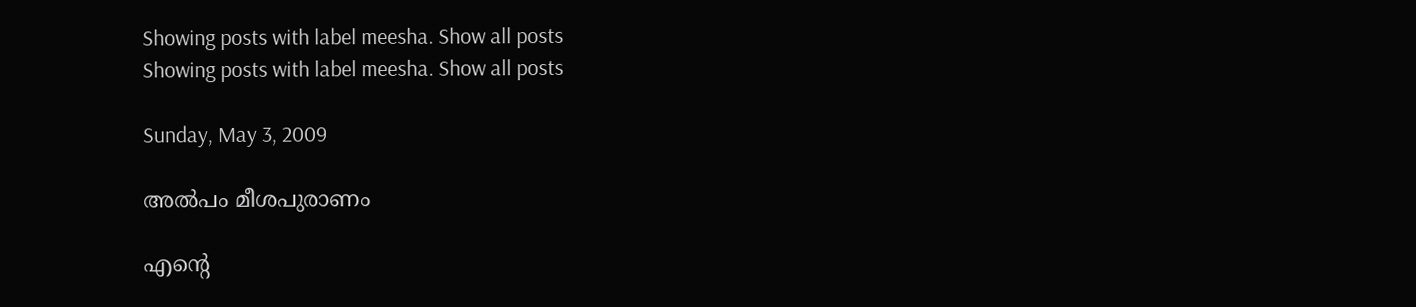Showing posts with label meesha. Show all posts
Showing posts with label meesha. Show all posts

Sunday, May 3, 2009

അല്‍പം മീശപുരാണം

എന്റെ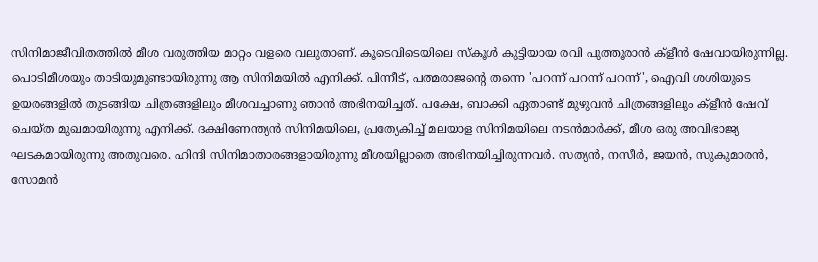സിനിമാജീവിതത്തില്‍ മീശ വരുത്തിയ മാറ്റം വളരെ വലുതാണ്. കൂടെവിടെയിലെ സ്കൂള്‍ കുട്ടിയായ രവി പുത്തൂരാന്‍ ക്ളീന്‍ ഷേവായിരുന്നില്ല. പൊടിമീശയും താടിയുമുണ്ടായിരുന്നു ആ സിനിമയില്‍ എനിക്ക്. പിന്നീട്, പത്മരാജന്റെ തന്നെ 'പറന്ന് പറന്ന് പറന്ന്', ഐവി ശശിയുടെ ഉയരങ്ങളില്‍ തുടങ്ങിയ ചിത്രങ്ങളിലും മീശവച്ചാണു ഞാന്‍ അഭിനയിച്ചത്. പക്ഷേ, ബാക്കി ഏതാണ്ട് മുഴുവന്‍ ചിത്രങ്ങളിലും ക്ളീന്‍ ഷേവ് ചെയ്ത മുഖമായിരുന്നു എനിക്ക്. ദക്ഷിണേന്ത്യന്‍ സിനിമയിലെ, പ്രത്യേകിച്ച് മലയാള സിനിമയിലെ നടന്‍മാര്‍ക്ക്, മീശ ഒരു അവിഭാജ്യ ഘടകമായിരുന്നു അതുവരെ. ഹിന്ദി സിനിമാതാരങ്ങളായിരുന്നു മീശയില്ലാതെ അഭിനയിച്ചിരുന്നവര്‍. സത്യന്‍, നസീര്‍, ജയന്‍, സുകുമാരന്‍, സോമന്‍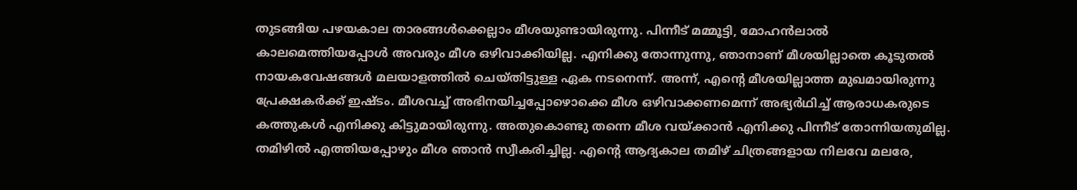തുടങ്ങിയ പഴയകാല താരങ്ങള്‍ക്കെല്ലാം മീശയുണ്ടായിരുന്നു. പിന്നീട് മമ്മൂട്ടി, മോഹന്‍ലാല്‍ കാലമെത്തിയപ്പോള്‍ അവരും മീശ ഒഴിവാക്കിയില്ല. എനിക്കു തോന്നുന്നു, ഞാനാണ് മീശയില്ലാതെ കൂടുതല്‍ നായകവേഷങ്ങള്‍ മലയാളത്തില്‍ ചെയ്തിട്ടുള്ള ഏക നടനെന്ന്. അന്ന്, എന്റെ മീശയില്ലാത്ത മുഖമായിരുന്നു പ്രേക്ഷകര്‍ക്ക് ഇഷ്ടം. മീശവച്ച് അഭിനയിച്ചപ്പോഴൊക്കെ മീശ ഒഴിവാക്കണമെന്ന് അഭ്യര്‍ഥിച്ച് ആരാധകരുടെ കത്തുകള്‍ എനിക്കു കിട്ടുമായിരുന്നു. അതുകൊണ്ടു തന്നെ മീശ വയ്ക്കാന്‍ എനിക്കു പിന്നീട് തോന്നിയതുമില്ല. തമിഴില്‍ എത്തിയപ്പോഴും മീശ ഞാന്‍ സ്വീകരിച്ചില്ല. എന്റെ ആദ്യകാല തമിഴ് ചിത്രങ്ങളായ നിലവേ മലരേ,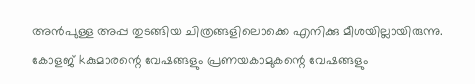അന്‍പുള്ള അപ്പ തുടങ്ങിയ ചിത്രങ്ങളിലൊക്കെ എനിക്കു മീശയില്ലായിരുന്നു. കോളജ് kകുമാരന്റെ വേഷങ്ങളും പ്രണയകാമുകന്റെ വേഷങ്ങളും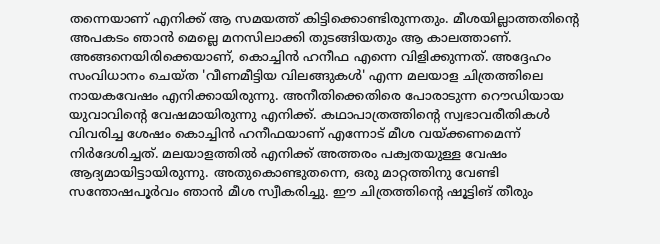തന്നെയാണ് എനിക്ക് ആ സമയത്ത് കിട്ടിക്കൊണ്ടിരുന്നതും. മീശയില്ലാത്തതിന്റെ അപകടം ഞാന്‍ മെല്ലെ മനസിലാക്കി തുടങ്ങിയതും ആ കാലത്താണ്. അങ്ങനെയിരിക്കെയാണ്, കൊച്ചിന്‍ ഹനീഫ എന്നെ വിളിക്കുന്നത്. അദ്ദേഹം സംവിധാനം ചെയ്ത 'വീണമീട്ടിയ വിലങ്ങുകള്‍' എന്ന മലയാള ചിത്രത്തിലെ നായകവേഷം എനിക്കായിരുന്നു. അനീതിക്കെതിരെ പോരാടുന്ന റൌഡിയായ യുവാവിന്റെ വേഷമായിരുന്നു എനിക്ക്. കഥാപാത്രത്തിന്റെ സ്വഭാവരീതികള്‍ വിവരിച്ച ശേഷം കൊച്ചിന്‍ ഹനീഫയാണ് എന്നോട് മീശ വയ്ക്കണമെന്ന് നിര്‍ദേശിച്ചത്. മലയാളത്തില്‍ എനിക്ക് അത്തരം പക്വതയുള്ള വേഷം ആദ്യമായിട്ടായിരുന്നു. അതുകൊണ്ടുതന്നെ, ഒരു മാറ്റത്തിനു വേണ്ടി സന്തോഷപൂര്‍വം ഞാന്‍ മീശ സ്വീകരിച്ചു. ഈ ചിത്രത്തിന്റെ ഷൂട്ടിങ് തീരും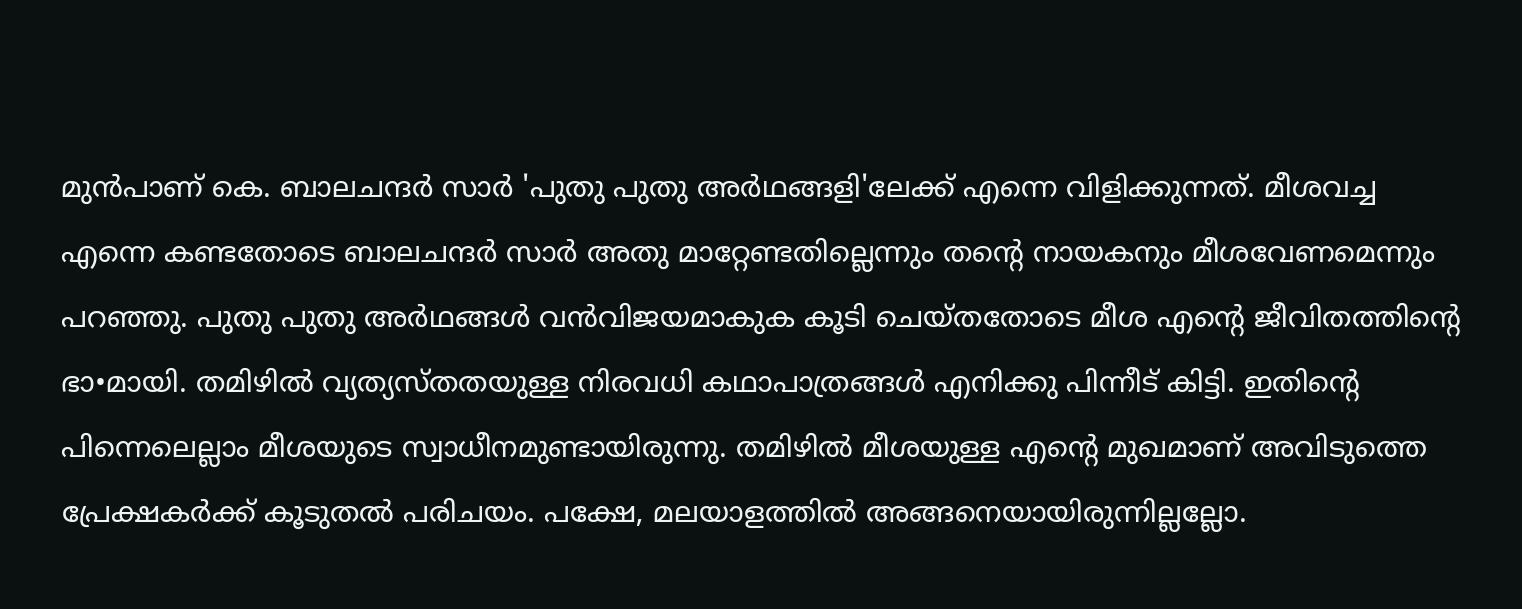മുന്‍പാണ് കെ. ബാലചന്ദര്‍ സാര്‍ 'പുതു പുതു അര്‍ഥങ്ങളി'ലേക്ക് എന്നെ വിളിക്കുന്നത്. മീശവച്ച എന്നെ കണ്ടതോടെ ബാലചന്ദര്‍ സാര്‍ അതു മാറ്റേണ്ടതില്ലെന്നും തന്റെ നായകനും മീശവേണമെന്നും പറഞ്ഞു. പുതു പുതു അര്‍ഥങ്ങള്‍ വന്‍വിജയമാകുക കൂടി ചെയ്തതോടെ മീശ എന്റെ ജീവിതത്തിന്റെ ഭാ•മായി. തമിഴില്‍ വ്യത്യസ്തതയുള്ള നിരവധി കഥാപാത്രങ്ങള്‍ എനിക്കു പിന്നീട് കിട്ടി. ഇതിന്റെ പിന്നെലെല്ലാം മീശയുടെ സ്വാധീനമുണ്ടായിരുന്നു. തമിഴില്‍ മീശയുള്ള എന്റെ മുഖമാണ് അവിടുത്തെ പ്രേക്ഷകര്‍ക്ക് കൂടുതല്‍ പരിചയം. പക്ഷേ, മലയാളത്തില്‍ അങ്ങനെയായിരുന്നില്ലല്ലോ.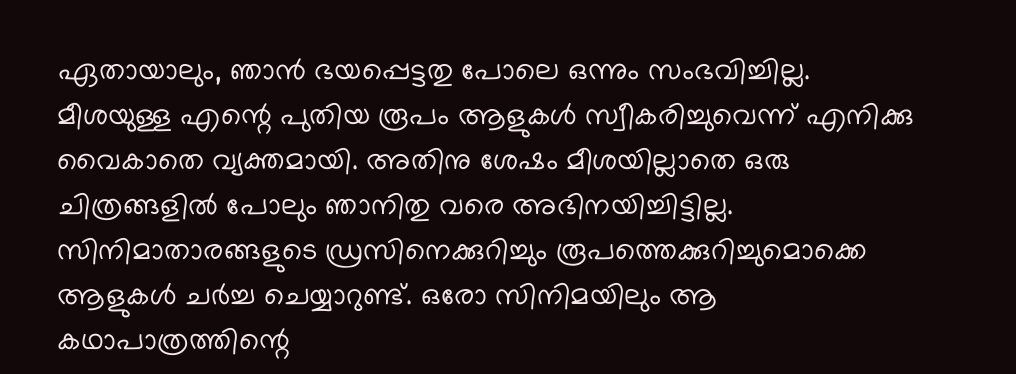ഏതായാലും, ഞാന്‍ ഭയപ്പെട്ടതു പോലെ ഒന്നും സംഭവിച്ചില്ല. മീശയുള്ള എന്റെ പുതിയ രൂപം ആളുകള്‍ സ്വീകരിച്ചുവെന്ന് എനിക്കു വൈകാതെ വ്യക്തമായി. അതിനു ശേഷം മീശയില്ലാതെ ഒരു ചിത്രങ്ങളില്‍ പോലും ഞാനിതു വരെ അഭിനയിച്ചിട്ടില്ല. സിനിമാതാരങ്ങളുടെ ഡ്രസിനെക്കുറിച്ചും രൂപത്തെക്കുറിച്ചുമൊക്കെ ആളുകള്‍ ചര്‍ച്ച ചെയ്യാറുണ്ട്. ഒരോ സിനിമയിലും ആ കഥാപാത്രത്തിന്റെ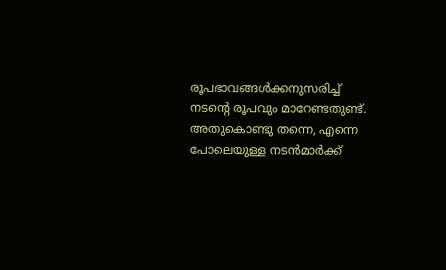രൂപഭാവങ്ങള്‍ക്കനുസരിച്ച് നടന്റെ രൂപവും മാറേണ്ടതുണ്ട്. അതുകൊണ്ടു തന്നെ, എന്നെ പോലെയുള്ള നടന്‍മാര്‍ക്ക്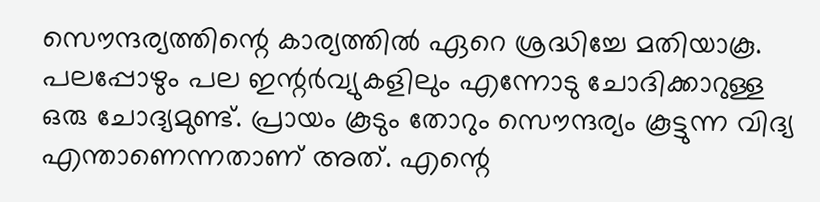സൌന്ദര്യത്തിന്റെ കാര്യത്തില്‍ ഏറെ ശ്രദ്ധിച്ചേ മതിയാകൂ. പലപ്പോഴും പല ഇന്റര്‍വ്യുകളിലും എന്നോടു ചോദിക്കാറുള്ള ഒരു ചോദ്യമുണ്ട്. പ്രായം കൂടും തോറും സൌന്ദര്യം കൂട്ടുന്ന വിദ്യ എന്താണെന്നതാണ് അത്. എന്റെ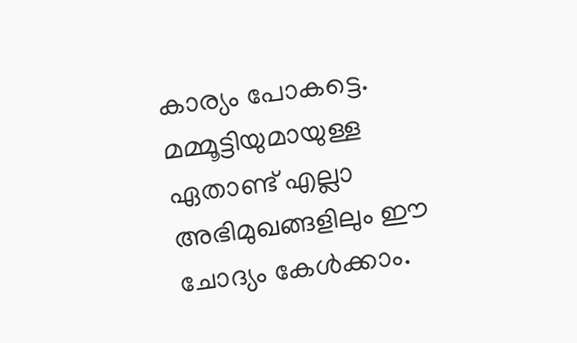കാര്യം പോകട്ടെ. മമ്മൂട്ടിയുമായുള്ള ഏതാണ്ട് എല്ലാ അഭിമുഖങ്ങളിലും ഈ ചോദ്യം കേള്‍ക്കാം.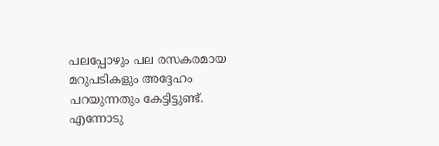പലപ്പോഴും പല രസകരമായ മറുപടികളും അദ്ദേഹം പറയുന്നതും കേട്ടിട്ടുണ്ട്. എന്നോടു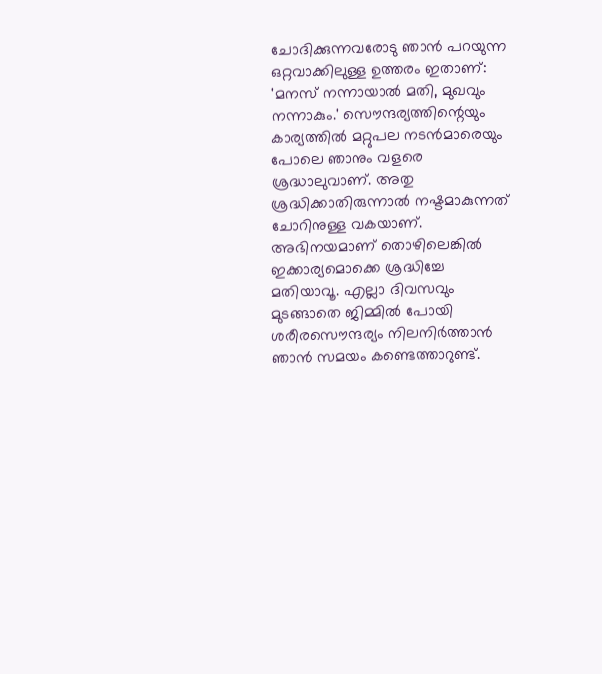ചോദിക്കുന്നവരോടു ഞാന്‍ പറയുന്ന ഒറ്റവാക്കിലുള്ള ഉത്തരം ഇതാണ്: 'മനസ് നന്നായാല്‍ മതി, മുഖവും നന്നാകും.' സൌന്ദര്യത്തിന്റെയും കാര്യത്തില്‍ മറ്റുപല നടന്‍മാരെയും പോലെ ഞാനും വളരെ ശ്രദ്ധാലുവാണ്. അതു ശ്രദ്ധിക്കാതിരുന്നാല്‍ നഷ്ടമാകുന്നത് ചോറിനുള്ള വകയാണ്. അഭിനയമാണ് തൊഴിലെങ്കില്‍ ഇക്കാര്യമൊക്കെ ശ്രദ്ധിച്ചേ മതിയാവൂ. എല്ലാ ദിവസവും മുടങ്ങാതെ ജിമ്മില്‍ പോയി ശരീരസൌന്ദര്യം നിലനിര്‍ത്താന്‍ ഞാന്‍ സമയം കണ്ടെത്താറുണ്ട്.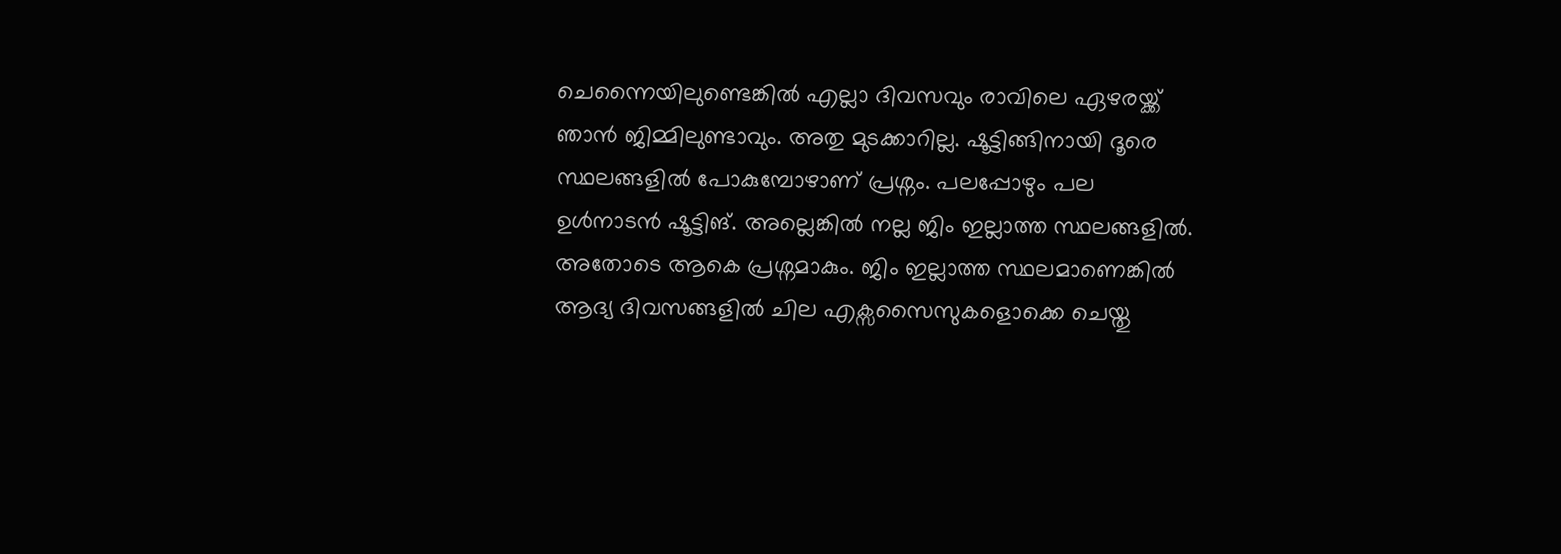ചെന്നൈയിലുണ്ടെങ്കില്‍ എല്ലാ ദിവസവും രാവിലെ ഏഴരയ്ക്ക് ഞാന്‍ ജിമ്മിലുണ്ടാവും. അതു മുടക്കാറില്ല. ഷൂട്ടിങ്ങിനായി ദൂരെ സ്ഥലങ്ങളില്‍ പോകുമ്പോഴാണ് പ്രശ്നം. പലപ്പോഴും പല ഉള്‍നാടന്‍ ഷൂട്ടിങ്. അല്ലെങ്കില്‍ നല്ല ജിം ഇല്ലാത്ത സ്ഥലങ്ങളില്‍. അതോടെ ആകെ പ്രശ്നമാകും. ജിം ഇല്ലാത്ത സ്ഥലമാണെങ്കില്‍ ആദ്യ ദിവസങ്ങളില്‍ ചില എക്സസൈസുകളൊക്കെ ചെയ്തു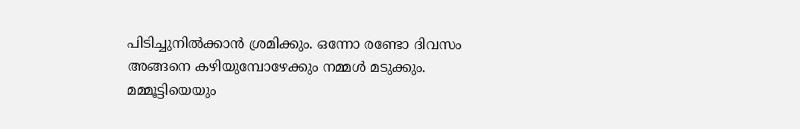പിടിച്ചുനില്‍ക്കാന്‍ ശ്രമിക്കും. ഒന്നോ രണ്ടോ ദിവസം അങ്ങനെ കഴിയുമ്പോഴേക്കും നമ്മള്‍ മടുക്കും. മമ്മൂട്ടിയെയും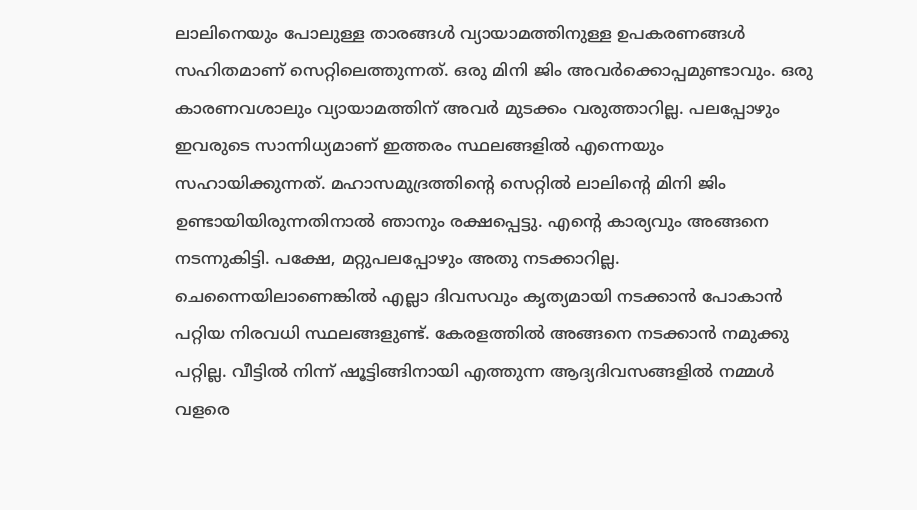ലാലിനെയും പോലുള്ള താരങ്ങള്‍ വ്യായാമത്തിനുള്ള ഉപകരണങ്ങള്‍ സഹിതമാണ് സെറ്റിലെത്തുന്നത്. ഒരു മിനി ജിം അവര്‍ക്കൊപ്പമുണ്ടാവും. ഒരു കാരണവശാലും വ്യായാമത്തിന് അവര്‍ മുടക്കം വരുത്താറില്ല. പലപ്പോഴും ഇവരുടെ സാന്നിധ്യമാണ് ഇത്തരം സ്ഥലങ്ങളില്‍ എന്നെയും സഹായിക്കുന്നത്. മഹാസമുദ്രത്തിന്റെ സെറ്റില്‍ ലാലിന്റെ മിനി ജിം ഉണ്ടായിയിരുന്നതിനാല്‍ ഞാനും രക്ഷപ്പെട്ടു. എന്റെ കാര്യവും അങ്ങനെ നടന്നുകിട്ടി. പക്ഷേ, മറ്റുപലപ്പോഴും അതു നടക്കാറില്ല. ചെന്നൈയിലാണെങ്കില്‍ എല്ലാ ദിവസവും കൃത്യമായി നടക്കാന്‍ പോകാന്‍ പറ്റിയ നിരവധി സ്ഥലങ്ങളുണ്ട്. കേരളത്തില്‍ അങ്ങനെ നടക്കാന്‍ നമുക്കു പറ്റില്ല. വീട്ടില്‍ നിന്ന് ഷൂട്ടിങ്ങിനായി എത്തുന്ന ആദ്യദിവസങ്ങളില്‍ നമ്മള്‍ വളരെ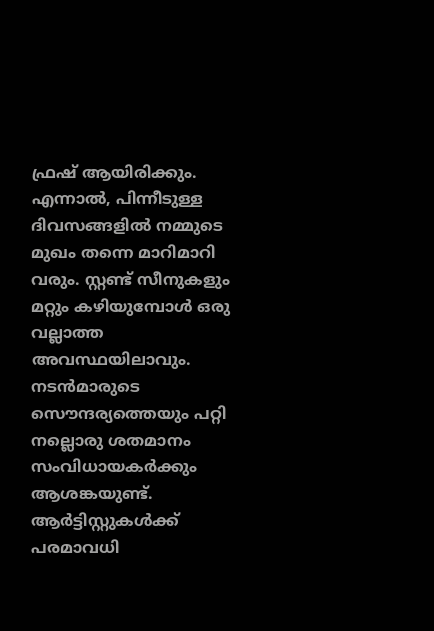ഫ്രഷ് ആയിരിക്കും. എന്നാല്‍, പിന്നീടുള്ള ദിവസങ്ങളില്‍ നമ്മുടെ മുഖം തന്നെ മാറിമാറി വരും. സ്റ്റണ്ട് സീനുകളും മറ്റും കഴിയുമ്പോള്‍ ഒരു വല്ലാത്ത അവസ്ഥയിലാവും. നടന്‍മാരുടെ സൌന്ദര്യത്തെയും പറ്റി നല്ലൊരു ശതമാനം സംവിധായകര്‍ക്കും ആശങ്കയുണ്ട്. ആര്‍ട്ടിസ്റ്റുകള്‍ക്ക് പരമാവധി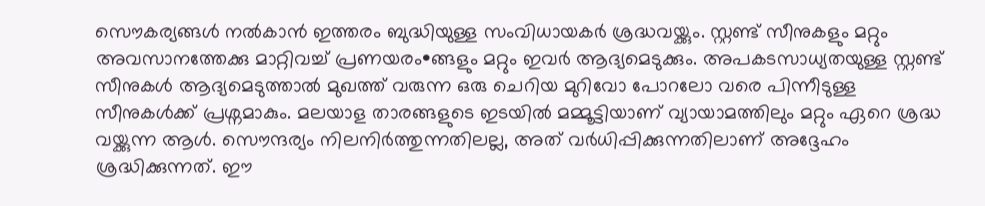സൌകര്യങ്ങള്‍ നല്‍കാന്‍ ഇത്തരം ബുദ്ധിയുള്ള സംവിധായകര്‍ ശ്രദ്ധവയ്ക്കും. സ്റ്റണ്ട് സീനുകളും മറ്റും അവസാനത്തേക്കു മാറ്റിവച്ച് പ്രണയരം•ങ്ങളും മറ്റും ഇവര്‍ ആദ്യമെടുക്കും. അപകടസാധ്യതയുള്ള സ്റ്റണ്ട് സീനുകള്‍ ആദ്യമെടുത്താല്‍ മുഖത്ത് വരുന്ന ഒരു ചെറിയ മുറിവോ പോറലോ വരെ പിന്നീടുള്ള സീനുകള്‍ക്ക് പ്രശ്നമാകും. മലയാള താരങ്ങളുടെ ഇടയില്‍ മമ്മൂട്ടിയാണ് വ്യായാമത്തിലും മറ്റും ഏറെ ശ്രദ്ധ വയ്ക്കുന്ന ആള്‍. സൌന്ദര്യം നിലനിര്‍ത്തുന്നതിലല്ല, അത് വര്‍ധിപ്പിക്കുന്നതിലാണ് അദ്ദേഹം ശ്രദ്ധിക്കുന്നത്. ഈ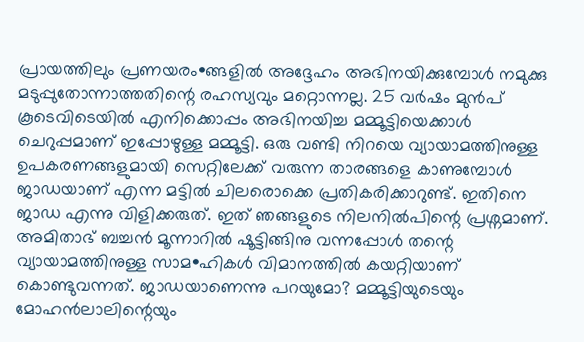പ്രായത്തിലും പ്രണയരം•ങ്ങളില്‍ അദ്ദേഹം അഭിനയിക്കുമ്പോള്‍ നമുക്കു മടുപ്പുതോന്നാത്തതിന്റെ രഹസ്യവും മറ്റൊന്നല്ല. 25 വര്‍ഷം മുന്‍പ് കൂടെവിടെയില്‍ എനിക്കൊപ്പം അഭിനയിച്ച മമ്മൂട്ടിയെക്കാള്‍ ചെറുപ്പമാണ് ഇപ്പോഴുള്ള മമ്മൂട്ടി. ഒരു വണ്ടി നിറയെ വ്യായാമത്തിനുള്ള ഉപകരണങ്ങളുമായി സെറ്റിലേക്ക് വരുന്ന താരങ്ങളെ കാണുമ്പോള്‍ ജാഡയാണ് എന്ന മട്ടില്‍ ചിലരൊക്കെ പ്രതികരിക്കാറുണ്ട്. ഇതിനെ ജാഡ എന്നു വിളിക്കരുത്. ഇത് ഞങ്ങളുടെ നിലനില്‍പിന്റെ പ്രശ്നമാണ്. അമിതാഭ് ബച്ചന്‍ മൂന്നാറില്‍ ഷൂട്ടിങ്ങിനു വന്നപ്പോള്‍ തന്റെ വ്യായാമത്തിനുള്ള സാമ•ഹികള്‍ വിമാനത്തില്‍ കയറ്റിയാണ് കൊണ്ടുവന്നത്. ജാഡയാണെന്നു പറയുമോ? മമ്മൂട്ടിയുടെയും മോഹന്‍ലാലിന്റെയും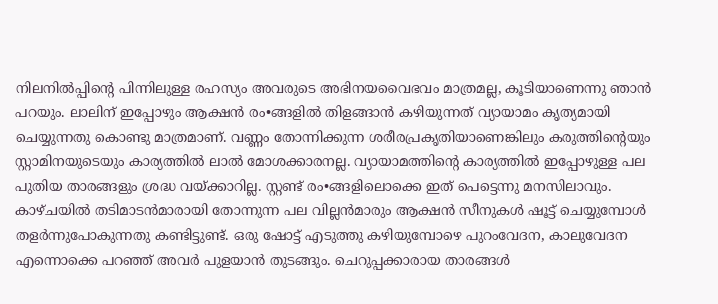നിലനില്‍പ്പിന്റെ പിന്നിലുള്ള രഹസ്യം അവരുടെ അഭിനയവൈഭവം മാത്രമല്ല, കൂടിയാണെന്നു ഞാന്‍ പറയും. ലാലിന് ഇപ്പോഴും ആക്ഷന്‍ രം•ങ്ങളില്‍ തിളങ്ങാന്‍ കഴിയുന്നത് വ്യായാമം കൃത്യമായി ചെയ്യുന്നതു കൊണ്ടു മാത്രമാണ്. വണ്ണം തോന്നിക്കുന്ന ശരീരപ്രകൃതിയാണെങ്കിലും കരുത്തിന്റെയും സ്റ്റാമിനയുടെയും കാര്യത്തില്‍ ലാല്‍ മോശക്കാരനല്ല. വ്യായാമത്തിന്റെ കാര്യത്തില്‍ ഇപ്പോഴുള്ള പല പുതിയ താരങ്ങളും ശ്രദ്ധ വയ്ക്കാറില്ല. സ്റ്റണ്ട് രം•ങ്ങളിലൊക്കെ ഇത് പെട്ടെന്നു മനസിലാവും. കാഴ്ചയില്‍ തടിമാടന്‍മാരായി തോന്നുന്ന പല വില്ലന്‍മാരും ആക്ഷന്‍ സീനുകള്‍ ഷൂട്ട് ചെയ്യുമ്പോള്‍ തളര്‍ന്നുപോകുന്നതു കണ്ടിട്ടുണ്ട്. ഒരു ഷോട്ട് എടുത്തു കഴിയുമ്പോഴെ പുറംവേദന, കാലുവേദന എന്നൊക്കെ പറഞ്ഞ് അവര്‍ പുളയാന്‍ തുടങ്ങും. ചെറുപ്പക്കാരായ താരങ്ങള്‍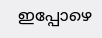ഇപ്പോഴെ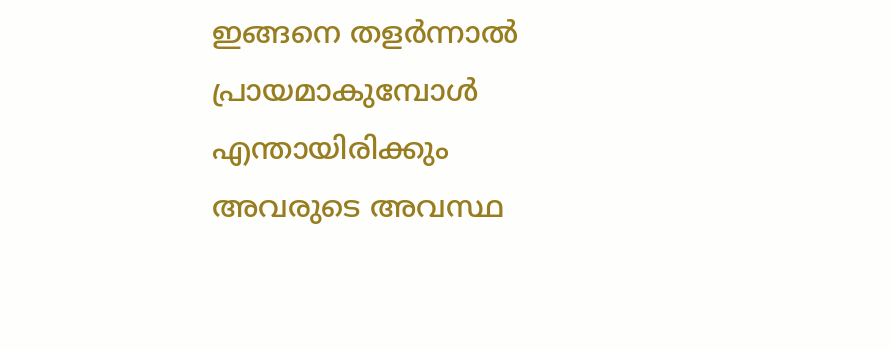ഇങ്ങനെ തളര്‍ന്നാല്‍ പ്രായമാകുമ്പോള്‍ എന്തായിരിക്കും അവരുടെ അവസ്ഥ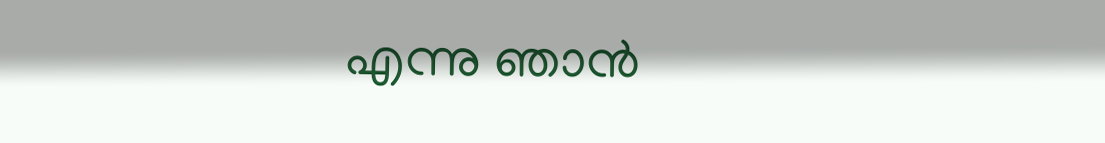എന്നു ഞാന്‍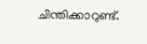ചിന്തിക്കാറുണ്ട്.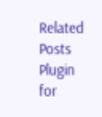Related Posts Plugin for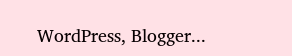WordPress, Blogger...